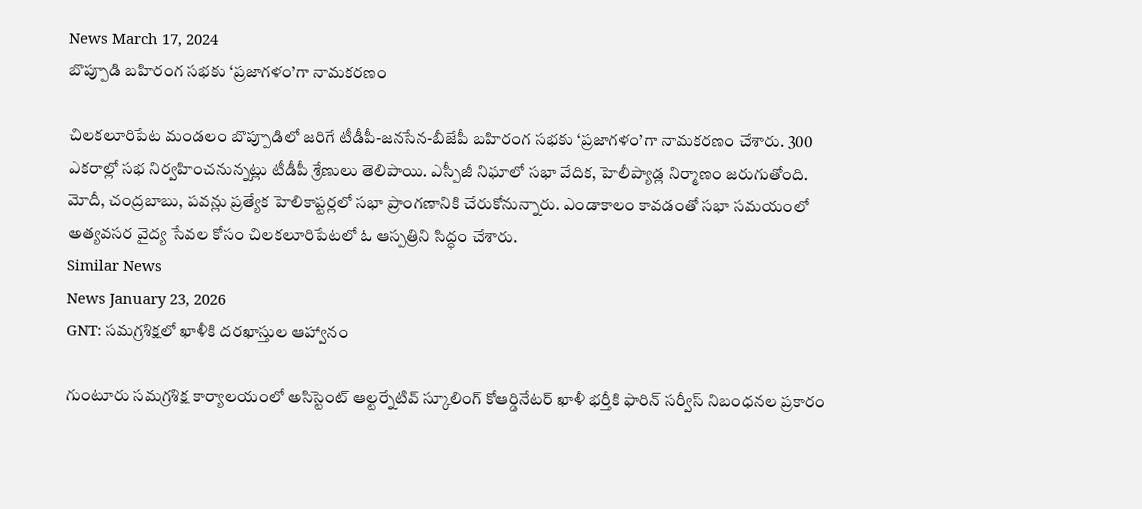News March 17, 2024
బొప్పూడి బహిరంగ సభకు ‘ప్రజాగళం’గా నామకరణం

చిలకలూరిపేట మండలం బొప్పూడిలో జరిగే టీడీపీ-జనసేన-బీజేపీ బహిరంగ సభకు ‘ప్రజాగళం’గా నామకరణం చేశారు. 300 ఎకరాల్లో సభ నిర్వహించనున్నట్లు టీడీపీ శ్రేణులు తెలిపాయి. ఎస్పీజీ నిఘాలో సభా వేదిక, హెలీప్యాడ్ల నిర్మాణం జరుగుతోంది. మోదీ, చంద్రబాబు, పవన్లు ప్రత్యేక హెలికాప్టర్లలో సభా ప్రాంగణానికి చేరుకోనున్నారు. ఎండాకాలం కావడంతో సభా సమయంలో అత్యవసర వైద్య సేవల కోసం చిలకలూరిపేటలో ఓ ఆస్పత్రిని సిద్ధం చేశారు.
Similar News
News January 23, 2026
GNT: సమగ్రశిక్షలో ఖాళీకి దరఖాస్తుల ఆహ్వానం

గుంటూరు సమగ్రశిక్ష కార్యాలయంలో అసిస్టెంట్ ఆల్టర్నేటివ్ స్కూలింగ్ కోఆర్డినేటర్ ఖాళీ భర్తీకి ఫారిన్ సర్వీస్ నిబంధనల ప్రకారం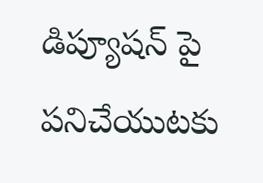డిప్యూషన్ పై పనిచేయుటకు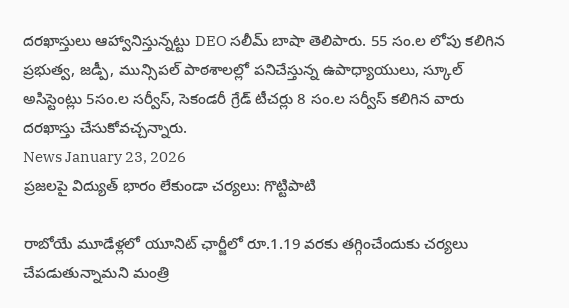దరఖాస్తులు ఆహ్వానిస్తున్నట్టు DEO సలీమ్ బాషా తెలిపారు. 55 సం.ల లోపు కలిగిన ప్రభుత్వ, జడ్పీ, మున్సిపల్ పాఠశాలల్లో పనిచేస్తున్న ఉపాధ్యాయులు, స్కూల్ అసిస్టెంట్లు 5సం.ల సర్వీస్, సెకండరీ గ్రేడ్ టీచర్లు 8 సం.ల సర్వీస్ కలిగిన వారు దరఖాస్తు చేసుకోవచ్చన్నారు.
News January 23, 2026
ప్రజలపై విద్యుత్ భారం లేకుండా చర్యలు: గొట్టిపాటి

రాబోయే మూడేళ్లలో యూనిట్ ఛార్జీలో రూ.1.19 వరకు తగ్గించేందుకు చర్యలు చేపడుతున్నామని మంత్రి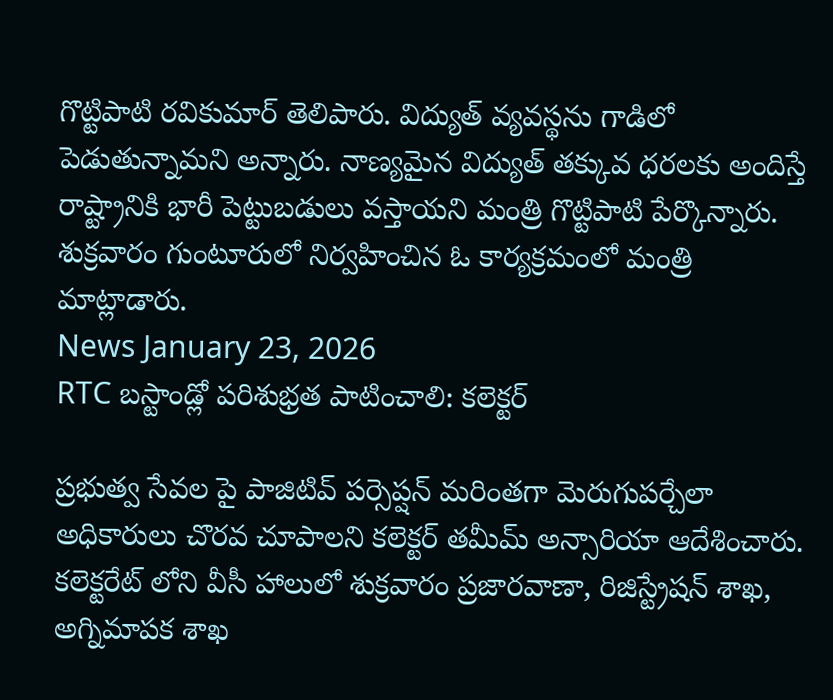గొట్టిపాటి రవికుమార్ తెలిపారు. విద్యుత్ వ్యవస్థను గాడిలో పెడుతున్నామని అన్నారు. నాణ్యమైన విద్యుత్ తక్కువ ధరలకు అందిస్తే రాష్ట్రానికి భారీ పెట్టుబడులు వస్తాయని మంత్రి గొట్టిపాటి పేర్కొన్నారు. శుక్రవారం గుంటూరులో నిర్వహించిన ఓ కార్యక్రమంలో మంత్రి మాట్లాడారు.
News January 23, 2026
RTC బస్టాండ్లో పరిశుభ్రత పాటించాలి: కలెక్టర్

ప్రభుత్వ సేవల పై పాజిటివ్ పర్సెప్షన్ మరింతగా మెరుగుపర్చేలా అధికారులు చొరవ చూపాలని కలెక్టర్ తమీమ్ అన్సారియా ఆదేశించారు. కలెక్టరేట్ లోని వీసీ హాలులో శుక్రవారం ప్రజారవాణా, రిజిస్ట్రేషన్ శాఖ, అగ్నిమాపక శాఖ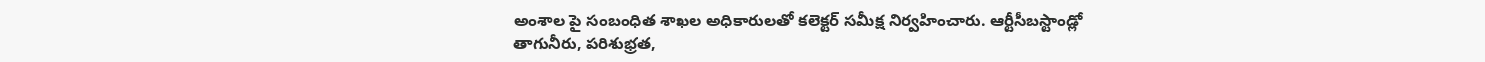అంశాల పై సంబంధిత శాఖల అధికారులతో కలెక్టర్ సమీక్ష నిర్వహించారు. ఆర్టీసీబస్టాండ్లో తాగునీరు, పరిశుభ్రత,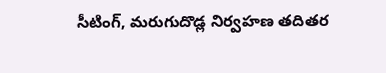సీటింగ్, మరుగుదొడ్ల నిర్వహణ తదితర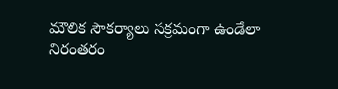మౌలిక సౌకర్యాలు సక్రమంగా ఉండేలా నిరంతరం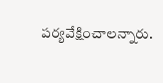పర్యవేక్షించాలన్నారు.